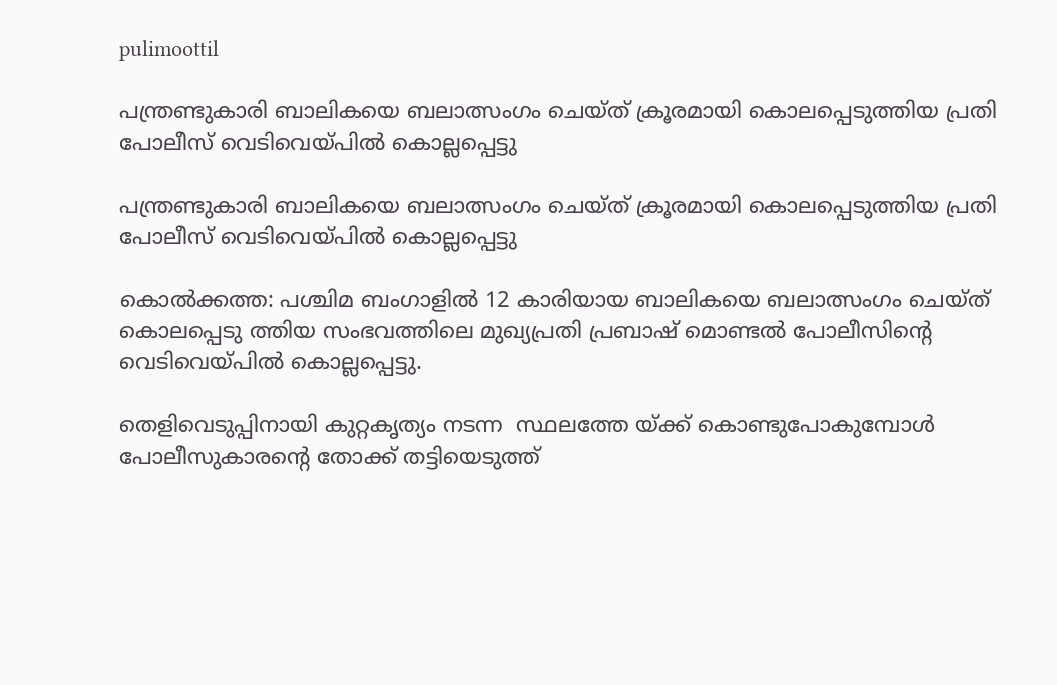pulimoottil

പന്ത്രണ്ടുകാരി ബാലികയെ ബലാത്സംഗം ചെയ്ത് ക്രൂരമായി കൊലപ്പെടുത്തിയ പ്രതി പോലീസ് വെടിവെയ്പില്‍ കൊല്ലപ്പെട്ടു

പന്ത്രണ്ടുകാരി ബാലികയെ ബലാത്സംഗം ചെയ്ത് ക്രൂരമായി കൊലപ്പെടുത്തിയ പ്രതി പോലീസ് വെടിവെയ്പില്‍ കൊല്ലപ്പെട്ടു

കൊല്‍ക്കത്ത: പശ്ചിമ ബംഗാളില്‍ 12 കാരിയായ ബാലികയെ ബലാത്സംഗം ചെയ്ത് കൊലപ്പെടു ത്തിയ സംഭവത്തിലെ മുഖ്യപ്രതി പ്രബാഷ് മൊണ്ടല്‍ പോലീസിന്റെ വെടിവെയ്പില്‍ കൊല്ലപ്പെട്ടു.

തെളിവെടുപ്പിനായി കുറ്റകൃത്യം നടന്ന  സ്ഥലത്തേ യ്ക്ക് കൊണ്ടുപോകുമ്പോള്‍ പോലീസുകാരന്റെ തോക്ക് തട്ടിയെടുത്ത്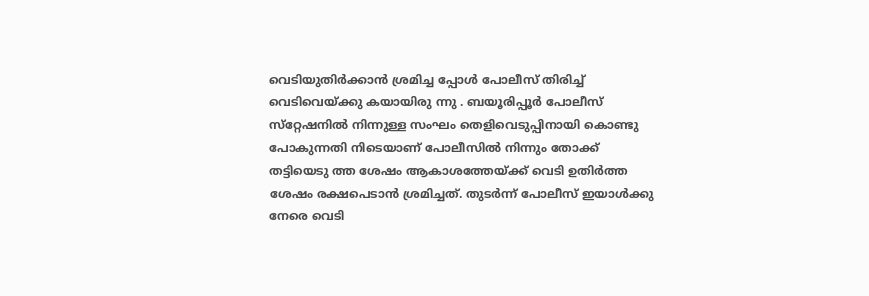വെടിയുതിര്‍ക്കാന്‍ ശ്രമിച്ച പ്പോള്‍ പോലീസ് തിരിച്ച് വെടിവെയ്ക്കു കയായിരു ന്നു . ബയൂരിപ്പൂര്‍ പോലീസ് സ്‌റ്റേഷനില്‍ നിന്നുള്ള സംഘം തെളിവെടുപ്പിനായി കൊണ്ടു പോകുന്നതി നിടെയാണ് പോലീസില്‍ നിന്നും തോക്ക് തട്ടിയെടു ത്ത ശേഷം ആകാശത്തേയ്ക്ക് വെടി ഉതിര്‍ത്ത ശേഷം രക്ഷപെടാന്‍ ശ്രമിച്ചത്. തുടര്‍ന്ന് പോലീസ് ഇയാള്‍ക്കു നേരെ വെടി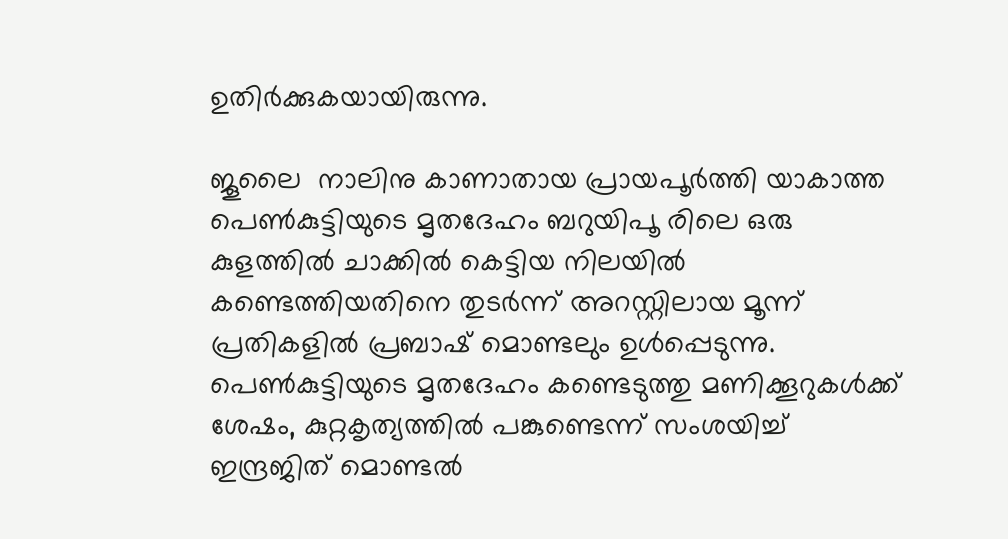ഉതിര്‍ക്കുകയായിരുന്നു.

ജൂലൈ  നാലിനു കാണാതായ പ്രായപൂര്‍ത്തി യാകാത്ത പെണ്‍കുട്ടിയുടെ മൃതദേഹം ബറുയിപൂ രിലെ ഒരു കുളത്തില്‍ ചാക്കില്‍ കെട്ടിയ നിലയില്‍ കണ്ടെത്തിയതിനെ തുടര്‍ന്ന് അറസ്റ്റിലായ മൂന്ന് പ്രതികളില്‍ പ്രബാഷ് മൊണ്ടലും ഉള്‍പ്പെടുന്നു. പെണ്‍കുട്ടിയുടെ മൃതദേഹം കണ്ടെടുത്തു മണിക്കൂറുകള്‍ക്ക് ശേഷം, കുറ്റകൃത്യത്തില്‍ പങ്കുണ്ടെന്ന് സംശയിച്ച് ഇന്ദ്രജിത് മൊണ്ടല്‍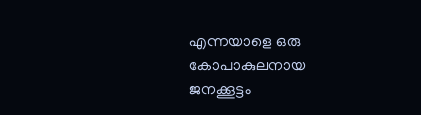എന്നയാളെ ഒരു കോപാകുലനായ ജനക്കൂട്ടം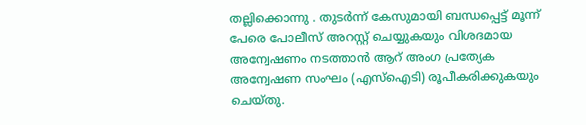തല്ലിക്കൊന്നു . തുടര്‍ന്ന് കേസുമായി ബന്ധപ്പെട്ട് മൂന്ന് പേരെ പോലീസ് അറസ്റ്റ് ചെയ്യുകയും വിശദമായ അന്വേഷണം നടത്താന്‍ ആറ് അംഗ പ്രത്യേക അന്വേഷണ സംഘം (എസ്ഐടി) രൂപീകരിക്കുകയും ചെയ്തു.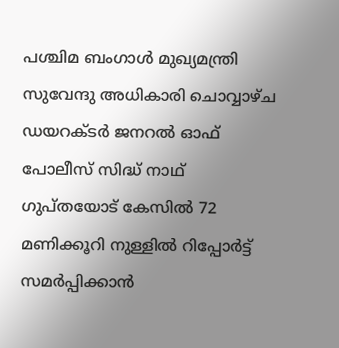പശ്ചിമ ബംഗാള്‍ മുഖ്യമന്ത്രി സുവേന്ദു അധികാരി ചൊവ്വാഴ്ച ഡയറക്ടര്‍ ജനറല്‍ ഓഫ് പോലീസ് സിദ്ധ് നാഥ് ഗുപ്തയോട് കേസില്‍ 72 മണിക്കൂറി നുള്ളില്‍ റിപ്പോര്‍ട്ട് സമര്‍പ്പിക്കാന്‍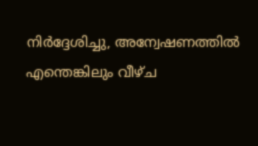നിര്‍ദ്ദേശിച്ചു, അന്വേഷണത്തില്‍ എന്തെങ്കിലും വീഴ്ച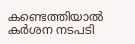കണ്ടെത്തിയാല്‍ കര്‍ശന നടപടി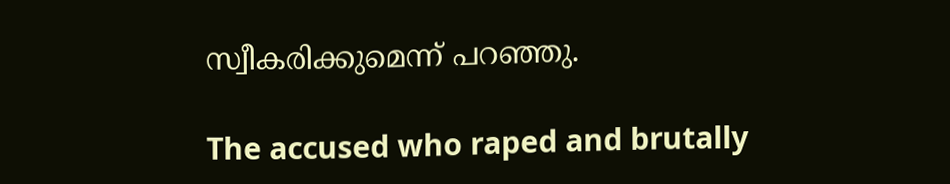സ്വീകരിക്കുമെന്ന് പറഞ്ഞു.

The accused who raped and brutally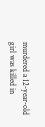murdered a 12-year-old girl was killed in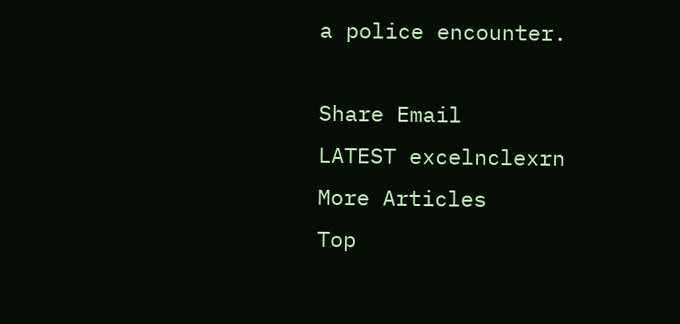a police encounter.

Share Email
LATEST excelnclexrn
More Articles
Top